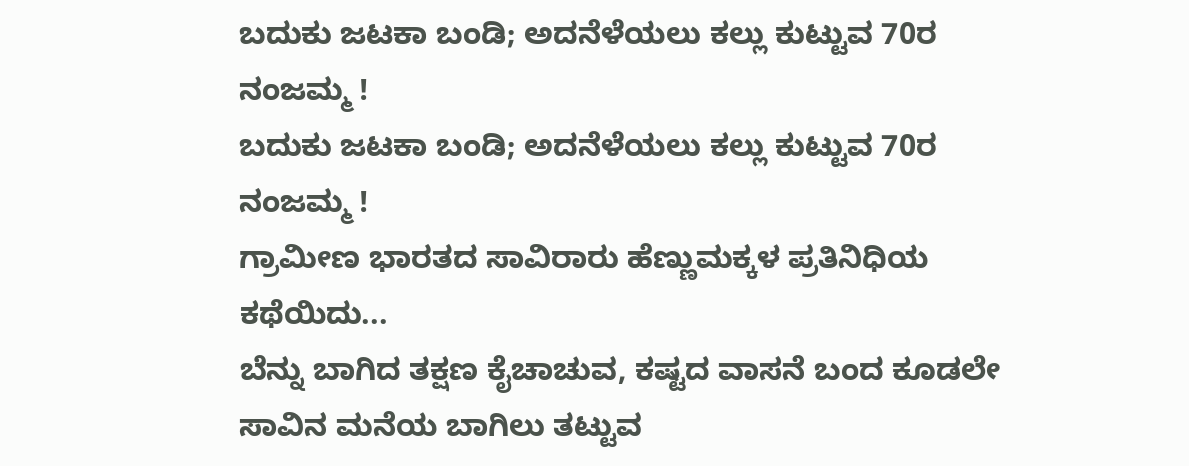ಬದುಕು ಜಟಕಾ ಬಂಡಿ; ಅದನೆಳೆಯಲು ಕಲ್ಲು ಕುಟ್ಟುವ 70ರ ನಂಜಮ್ಮ !
ಬದುಕು ಜಟಕಾ ಬಂಡಿ; ಅದನೆಳೆಯಲು ಕಲ್ಲು ಕುಟ್ಟುವ 70ರ ನಂಜಮ್ಮ !
ಗ್ರಾಮೀಣ ಭಾರತದ ಸಾವಿರಾರು ಹೆಣ್ಣುಮಕ್ಕಳ ಪ್ರತಿನಿಧಿಯ ಕಥೆಯಿದು...
ಬೆನ್ನು ಬಾಗಿದ ತಕ್ಷಣ ಕೈಚಾಚುವ, ಕಷ್ಟದ ವಾಸನೆ ಬಂದ ಕೂಡಲೇ ಸಾವಿನ ಮನೆಯ ಬಾಗಿಲು ತಟ್ಟುವ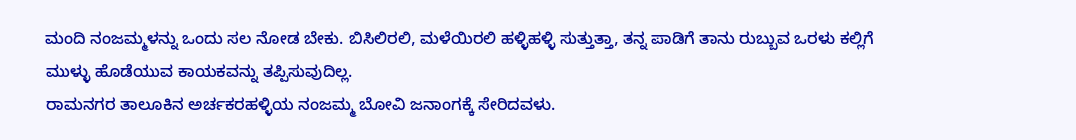ಮಂದಿ ನಂಜಮ್ಮಳನ್ನು ಒಂದು ಸಲ ನೋಡ ಬೇಕು. ಬಿಸಿಲಿರಲಿ, ಮಳೆಯಿರಲಿ ಹಳ್ಳಿಹಳ್ಳಿ ಸುತ್ತುತ್ತಾ, ತನ್ನ ಪಾಡಿಗೆ ತಾನು ರುಬ್ಬುವ ಒರಳು ಕಲ್ಲಿಗೆ ಮುಳ್ಳು ಹೊಡೆಯುವ ಕಾಯಕವನ್ನು ತಪ್ಪಿಸುವುದಿಲ್ಲ.
ರಾಮನಗರ ತಾಲೂಕಿನ ಅರ್ಚಕರಹಳ್ಳಿಯ ನಂಜಮ್ಮ ಬೋವಿ ಜನಾಂಗಕ್ಕೆ ಸೇರಿದವಳು.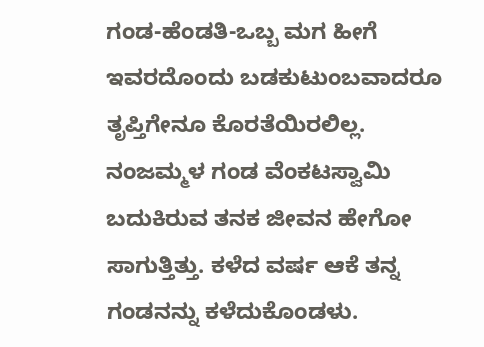ಗಂಡ-ಹೆಂಡತಿ-ಒಬ್ಬ ಮಗ ಹೀಗೆ ಇವರದೊಂದು ಬಡಕುಟುಂಬವಾದರೂ ತೃಪ್ತಿಗೇನೂ ಕೊರತೆಯಿರಲಿಲ್ಲ. ನಂಜಮ್ಮಳ ಗಂಡ ವೆಂಕಟಸ್ವಾಮಿ ಬದುಕಿರುವ ತನಕ ಜೀವನ ಹೇಗೋ ಸಾಗುತ್ತಿತ್ತು. ಕಳೆದ ವರ್ಷ ಆಕೆ ತನ್ನ ಗಂಡನನ್ನು ಕಳೆದುಕೊಂಡಳು.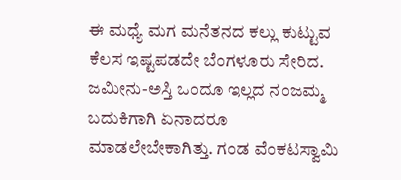ಈ ಮಧ್ಯೆ ಮಗ ಮನೆತನದ ಕಲ್ಲು ಕುಟ್ಟುವ ಕೆಲಸ ಇಷ್ಟಪಡದೇ ಬೆಂಗಳೂರು ಸೇರಿದ.
ಜಮೀನು-ಅಸ್ತಿ ಒಂದೂ ಇಲ್ಲದ ನಂಜಮ್ಮ ಬದುಕಿಗಾಗಿ ಏನಾದರೂ ಮಾಡಲೇಬೇಕಾಗಿತ್ತು. ಗಂಡ ವೆಂಕಟಸ್ವಾಮಿ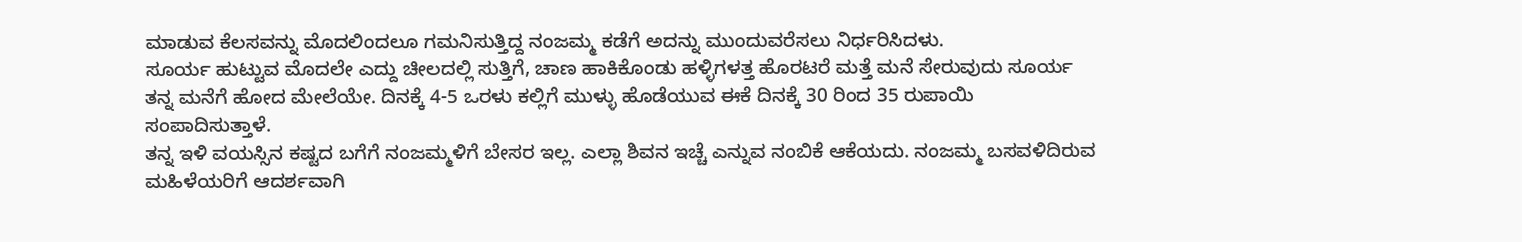ಮಾಡುವ ಕೆಲಸವನ್ನು ಮೊದಲಿಂದಲೂ ಗಮನಿಸುತ್ತಿದ್ದ ನಂಜಮ್ಮ ಕಡೆಗೆ ಅದನ್ನು ಮುಂದುವರೆಸಲು ನಿರ್ಧರಿಸಿದಳು.
ಸೂರ್ಯ ಹುಟ್ಟುವ ಮೊದಲೇ ಎದ್ದು ಚೀಲದಲ್ಲಿ ಸುತ್ತಿಗೆ, ಚಾಣ ಹಾಕಿಕೊಂಡು ಹಳ್ಳಿಗಳತ್ತ ಹೊರಟರೆ ಮತ್ತೆ ಮನೆ ಸೇರುವುದು ಸೂರ್ಯ ತನ್ನ ಮನೆಗೆ ಹೋದ ಮೇಲೆಯೇ. ದಿನಕ್ಕೆ 4-5 ಒರಳು ಕಲ್ಲಿಗೆ ಮುಳ್ಳು ಹೊಡೆಯುವ ಈಕೆ ದಿನಕ್ಕೆ 30 ರಿಂದ 35 ರುಪಾಯಿ ಸಂಪಾದಿಸುತ್ತಾಳೆ.
ತನ್ನ ಇಳಿ ವಯಸ್ಸಿನ ಕಷ್ಟದ ಬಗೆಗೆ ನಂಜಮ್ಮಳಿಗೆ ಬೇಸರ ಇಲ್ಲ. ಎಲ್ಲಾ ಶಿವನ ಇಚ್ಚೆ ಎನ್ನುವ ನಂಬಿಕೆ ಆಕೆಯದು. ನಂಜಮ್ಮ ಬಸವಳಿದಿರುವ ಮಹಿಳೆಯರಿಗೆ ಆದರ್ಶವಾಗಿ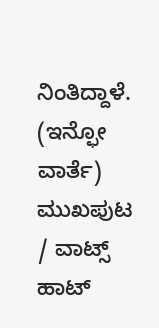ನಿಂತಿದ್ದಾಳೆ.
(ಇನ್ಫೋ ವಾರ್ತೆ)
ಮುಖಪುಟ / ವಾಟ್ಸ್ ಹಾಟ್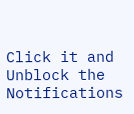Click it and Unblock the Notifications